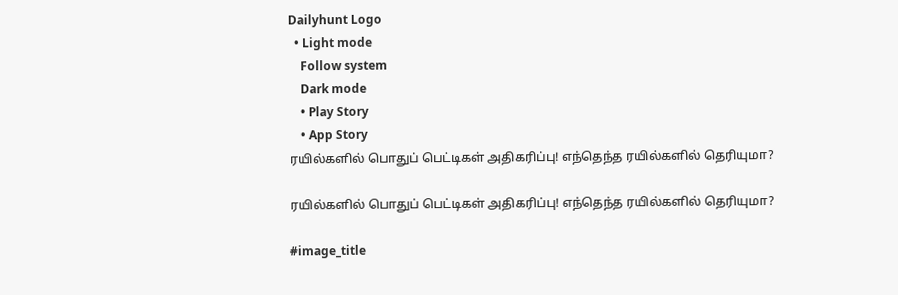Dailyhunt Logo
  • Light mode
    Follow system
    Dark mode
    • Play Story
    • App Story
ரயில்களில் பொதுப் பெட்டிகள் அதிகரிப்பு! எந்தெந்த ரயில்களில் தெரியுமா?

ரயில்களில் பொதுப் பெட்டிகள் அதிகரிப்பு! எந்தெந்த ரயில்களில் தெரியுமா?

#image_title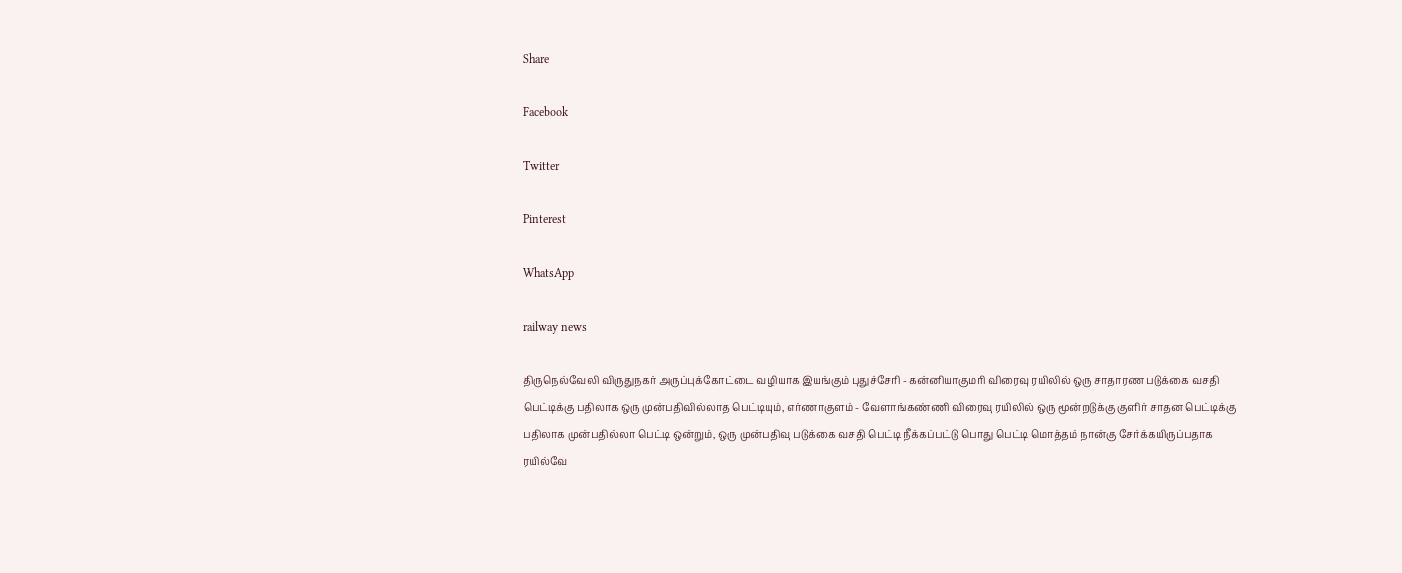Share

Facebook

Twitter

Pinterest

WhatsApp

railway news

திருநெல்வேலி விருதுநகர் அருப்புக்கோட்டை வழியாக இயங்கும் புதுச்சேரி - கன்னியாகுமரி விரைவு ரயிலில் ஒரு சாதாரண படுக்கை வசதி பெட்டிக்கு பதிலாக ஒரு முன்பதிவில்லாத பெட்டியும், எர்ணாகுளம் - வேளாங்கண்ணி விரைவு ரயிலில் ஒரு மூன்றடுக்கு குளிர் சாதன பெட்டிக்கு பதிலாக முன்பதில்லா பெட்டி ஒன்றும், ஒரு முன்பதிவு படுக்கை வசதி பெட்டி நீக்கப்பட்டு பொது பெட்டி மொத்தம் நான்கு சேர்க்கயிருப்பதாக ரயில்வே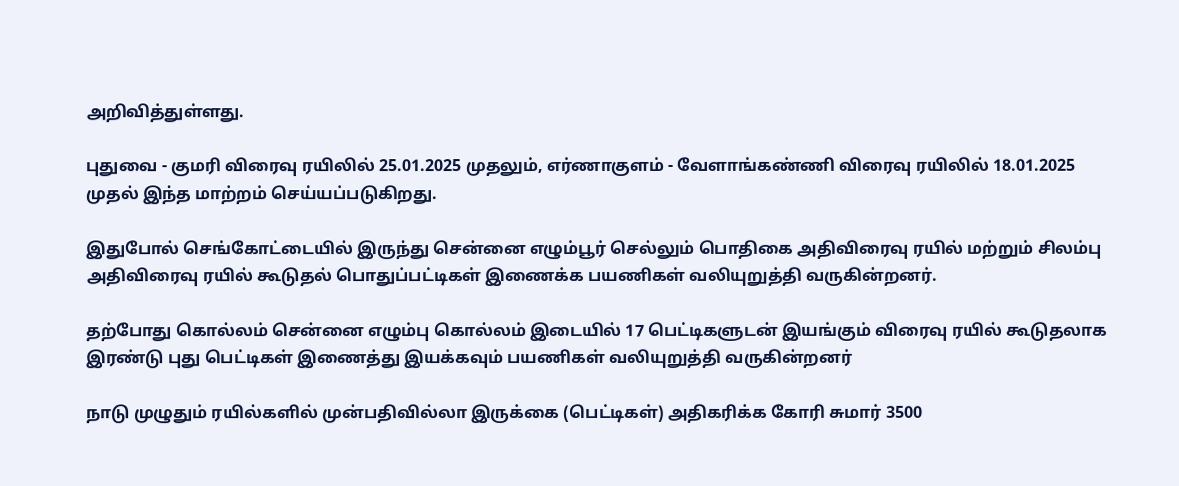அறிவித்துள்ளது‌.

புதுவை - குமரி விரைவு ரயிலில் 25.01.2025 முதலும், எர்ணாகுளம் - வேளாங்கண்ணி விரைவு ரயிலில் 18.01.2025 முதல் இந்த மாற்றம் செய்யப்படுகிறது.

இதுபோல் செங்கோட்டையில் இருந்து சென்னை எழும்பூர் செல்லும் பொதிகை அதிவிரைவு ரயில் மற்றும் சிலம்பு அதிவிரைவு ரயில் கூடுதல் பொதுப்பட்டிகள் இணைக்க பயணிகள் வலியுறுத்தி வருகின்றனர்.

தற்போது கொல்லம் சென்னை எழும்பு கொல்லம் இடையில் 17 பெட்டிகளுடன் இயங்கும் விரைவு ரயில் கூடுதலாக இரண்டு புது பெட்டிகள் இணைத்து இயக்கவும் பயணிகள் வலியுறுத்தி வருகின்றனர்

நாடு முழுதும் ரயில்களில் முன்பதிவில்லா இருக்கை (பெட்டிகள்) அதிகரிக்க கோரி சுமார் 3500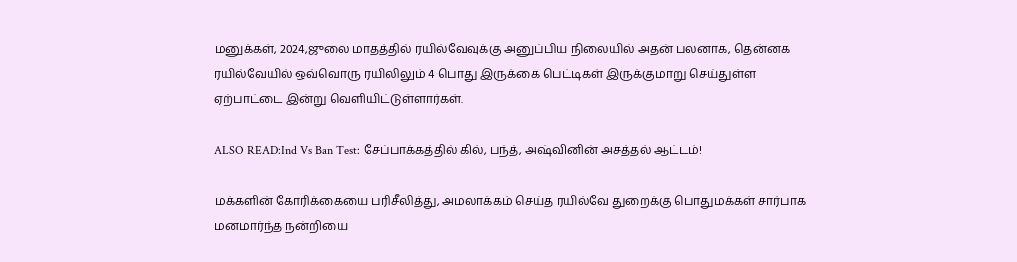மனுக்கள், 2024,ஜுலை மாதத்தில் ரயில்வேவுக்கு அனுப்பிய நிலையில் அதன் பலனாக, தென்னக ரயில்வேயில் ஒவ்வொரு ரயிலிலும் 4 பொது இருக்கை பெட்டிகள் இருக்குமாறு செய்துள்ள ஏற்பாட்டை இன்று வெளியிட்டுள்ளார்கள்.

ALSO READ:Ind Vs Ban Test: சேப்பாக்கத்தில் கில், பந்த், அஷ்வினின் அசத்தல் ஆட்டம்!

மக்களின் கோரிக்கையை பரிசீலித்து, அமலாக்கம் செய்த ரயில்வே துறைக்கு பொதுமக்கள் சார்பாக மனமார்ந்த நன்றியை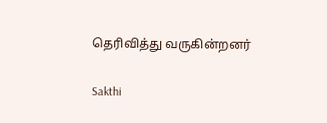தெரிவித்து வருகின்றனர்

Sakthi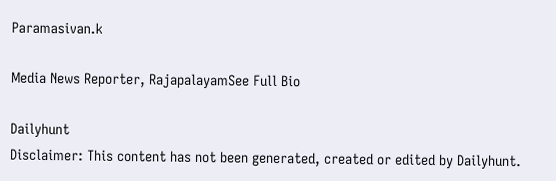Paramasivan.k

Media News Reporter, RajapalayamSee Full Bio

Dailyhunt
Disclaimer: This content has not been generated, created or edited by Dailyhunt.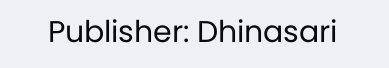Publisher: Dhinasari